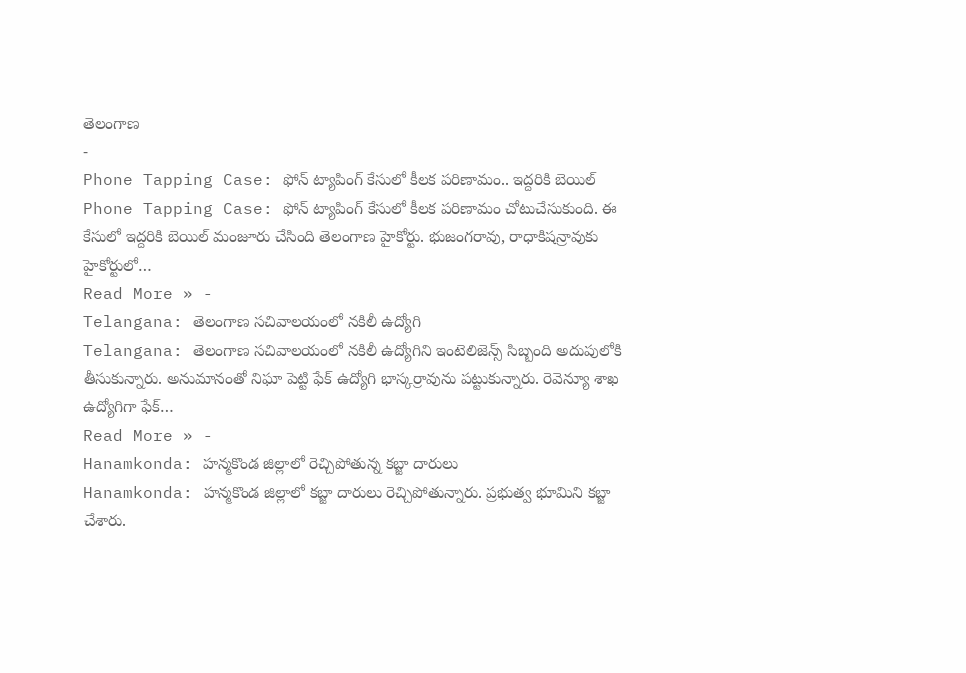తెలంగాణ
-
Phone Tapping Case: ఫోన్ ట్యాపింగ్ కేసులో కీలక పరిణామం.. ఇద్దరికి బెయిల్
Phone Tapping Case: ఫోన్ ట్యాపింగ్ కేసులో కీలక పరిణామం చోటుచేసుకుంది. ఈ కేసులో ఇద్దరికి బెయిల్ మంజూరు చేసింది తెలంగాణ హైకోర్టు. భుజంగరావు, రాధాకిషన్రావుకు హైకోర్టులో…
Read More » -
Telangana: తెలంగాణ సచివాలయంలో నకిలీ ఉద్యోగి
Telangana: తెలంగాణ సచివాలయంలో నకిలీ ఉద్యోగిని ఇంటెలిజెన్స్ సిబ్బంది అదుపులోకి తీసుకున్నారు. అనుమానంతో నిఘా పెట్టి ఫేక్ ఉద్యోగి భాస్కర్రావును పట్టుకున్నారు. రెవెన్యూ శాఖ ఉద్యోగిగా ఫేక్…
Read More » -
Hanamkonda: హన్మకొండ జిల్లాలో రెచ్చిపోతున్న కబ్జా దారులు
Hanamkonda: హన్మకొండ జిల్లాలో కబ్జా దారులు రెచ్చిపోతున్నారు. ప్రభుత్వ భూమిని కబ్జా చేశారు.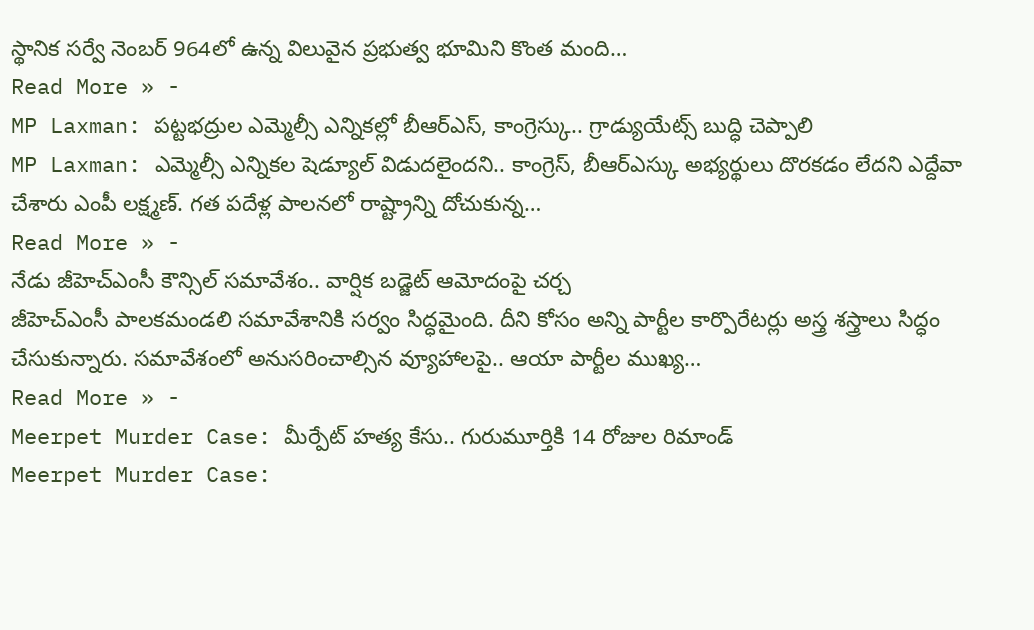స్థానిక సర్వే నెంబర్ 964లో ఉన్న విలువైన ప్రభుత్వ భూమిని కొంత మంది…
Read More » -
MP Laxman: పట్టభద్రుల ఎమ్మెల్సీ ఎన్నికల్లో బీఆర్ఎస్, కాంగ్రెస్కు.. గ్రాడ్యుయేట్స్ బుద్ధి చెప్పాలి
MP Laxman: ఎమ్మెల్సీ ఎన్నికల షెడ్యూల్ విడుదలైందని.. కాంగ్రెస్, బీఆర్ఎస్కు అభ్యర్థులు దొరకడం లేదని ఎద్దేవా చేశారు ఎంపీ లక్ష్మణ్. గత పదేళ్ల పాలనలో రాష్ట్రాన్ని దోచుకున్న…
Read More » -
నేడు జీహెచ్ఎంసీ కౌన్సిల్ సమావేశం.. వార్షిక బడ్జెట్ ఆమోదంపై చర్చ
జీహెచ్ఎంసీ పాలకమండలి సమావేశానికి సర్వం సిద్ధమైంది. దీని కోసం అన్ని పార్టీల కార్పొరేటర్లు అస్త్ర శస్త్రాలు సిద్ధం చేసుకున్నారు. సమావేశంలో అనుసరించాల్సిన వ్యూహాలపై.. ఆయా పార్టీల ముఖ్య…
Read More » -
Meerpet Murder Case: మీర్పేట్ హత్య కేసు.. గురుమూర్తికి 14 రోజుల రిమాండ్
Meerpet Murder Case: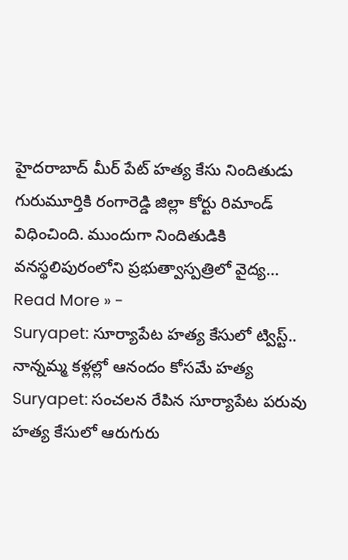హైదరాబాద్ మీర్ పేట్ హత్య కేసు నిందితుడు గురుమూర్తికి రంగారెడ్డి జిల్లా కోర్టు రిమాండ్ విధించింది. ముందుగా నిందితుడికి వనస్థలిపురంలోని ప్రభుత్వాస్పత్రిలో వైద్య…
Read More » -
Suryapet: సూర్యాపేట హత్య కేసులో ట్విస్ట్.. నాన్నమ్మ కళ్లల్లో ఆనందం కోసమే హత్య
Suryapet: సంచలన రేపిన సూర్యాపేట పరువు హత్య కేసులో ఆరుగురు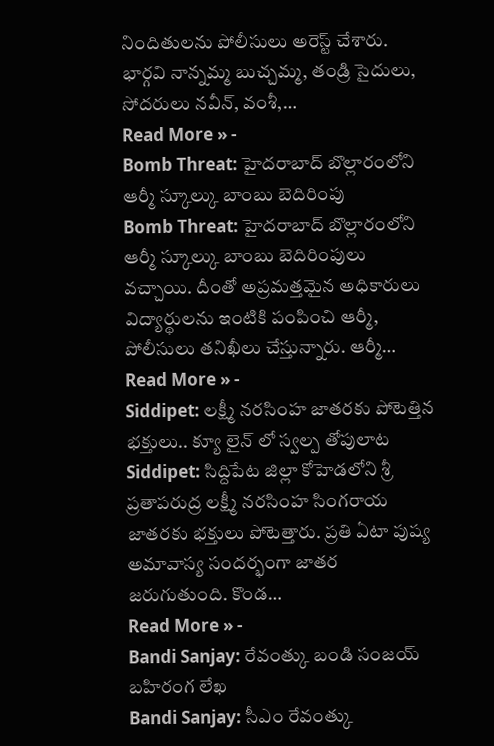నిందితులను పోలీసులు అరెస్ట్ చేశారు. భార్గవి నాన్నమ్మ బుచ్చమ్మ, తండ్రి సైదులు, సోదరులు నవీన్, వంశీ,…
Read More » -
Bomb Threat: హైదరాబాద్ బొల్లారంలోని ఆర్మీ స్కూల్కు బాంబు బెదిరింపు
Bomb Threat: హైదరాబాద్ బొల్లారంలోని ఆర్మీ స్కూల్కు బాంబు బెదిరింపులు వచ్చాయి. దీంతో అప్రమత్తమైన అధికారులు విద్యార్థులను ఇంటికి పంపించి ఆర్మీ, పోలీసులు తనిఖీలు చేస్తున్నారు. ఆర్మీ…
Read More » -
Siddipet: లక్ష్మీ నరసింహ జాతరకు పోటెత్తిన భక్తులు.. క్యూ లైన్ లో స్వల్ప తోపులాట
Siddipet: సిద్దిపేట జిల్లా కోహెడలోని శ్రీ ప్రతాపరుద్ర లక్ష్మీ నరసింహ సింగరాయ జాతరకు భక్తులు పోటెత్తారు. ప్రతి ఏటా పుష్య అమావాస్య సందర్భంగా జాతర జరుగుతుంది. కొండ…
Read More » -
Bandi Sanjay: రేవంత్కు బండి సంజయ్ బహిరంగ లేఖ
Bandi Sanjay: సీఎం రేవంత్కు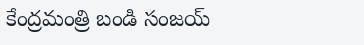కేంద్రమంత్రి బండి సంజయ్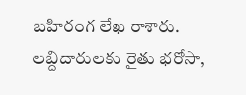బహిరంగ లేఖ రాశారు. లబ్దిదారులకు రైతు భరోసా,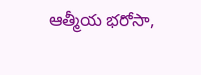ఆత్మీయ భరోసా,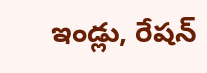ఇండ్లు, రేషన్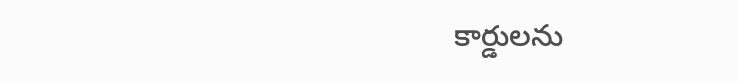కార్డులను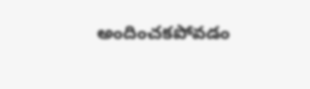అందించకపోవడం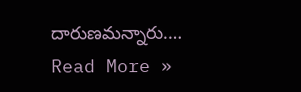దారుణమన్నారు.…
Read More »